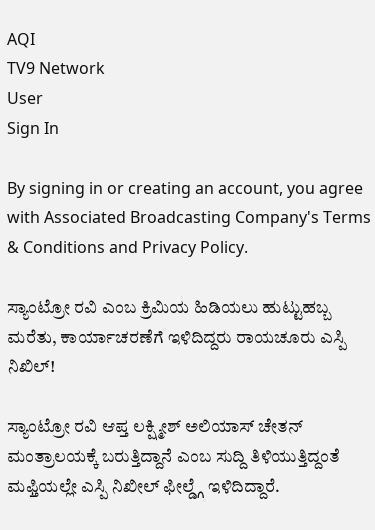AQI
TV9 Network
User
Sign In

By signing in or creating an account, you agree with Associated Broadcasting Company's Terms & Conditions and Privacy Policy.

ಸ್ಯಾಂಟ್ರೋ ರವಿ ಎಂಬ ಕ್ರಿಮಿಯ ಹಿಡಿಯಲು ಹುಟ್ಟುಹಬ್ಬ ಮರೆತು, ಕಾರ್ಯಾಚರಣೆಗೆ ಇಳಿದಿದ್ದರು ರಾಯಚೂರು ಎಸ್ಪಿ ನಿಖಿಲ್!

ಸ್ಯಾಂಟ್ರೋ ರವಿ ಆಪ್ತ ಲಕ್ಷ್ಮೀಶ್ ಅಲಿಯಾಸ್ ಚೇತನ್ ಮಂತ್ರಾಲಯಕ್ಕೆ ಬರುತ್ತಿದ್ದಾನೆ ಎಂಬ ಸುದ್ದಿ ತಿಳಿಯುತ್ತಿದ್ದಂತೆ ಮಫ್ತಿಯಲ್ಲೇ ಎಸ್ಪಿ ನಿಖೀಲ್ ಫೀಲ್ಡ್ಗೆ ಇಳಿದಿದ್ದಾರೆ.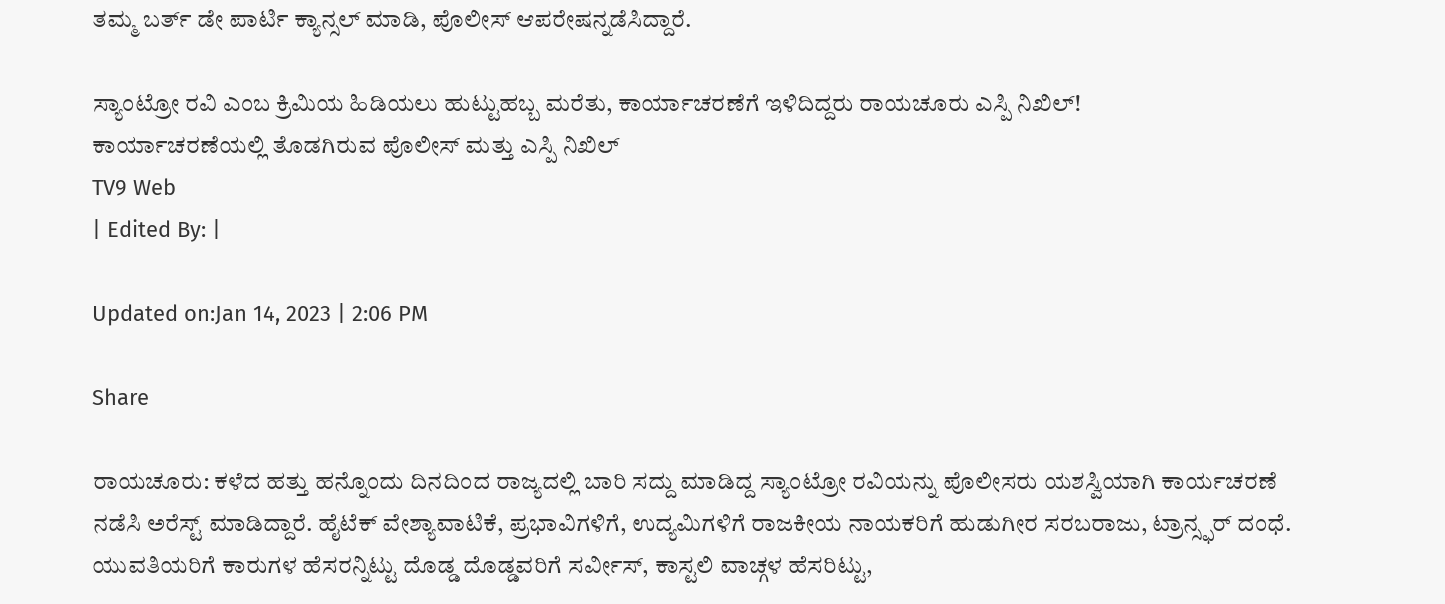ತಮ್ಮ ಬರ್ತ್ ಡೇ ಪಾರ್ಟಿ ಕ್ಯಾನ್ಸಲ್ ಮಾಡಿ, ಪೊಲೀಸ್ ಆಪರೇಷನ್ನಡೆಸಿದ್ದಾರೆ.

ಸ್ಯಾಂಟ್ರೋ ರವಿ ಎಂಬ ಕ್ರಿಮಿಯ ಹಿಡಿಯಲು ಹುಟ್ಟುಹಬ್ಬ ಮರೆತು, ಕಾರ್ಯಾಚರಣೆಗೆ ಇಳಿದಿದ್ದರು ರಾಯಚೂರು ಎಸ್ಪಿ ನಿಖಿಲ್!
ಕಾರ್ಯಾಚರಣೆಯಲ್ಲಿ ತೊಡಗಿರುವ ಪೊಲೀಸ್ ಮತ್ತು ಎಸ್ಪಿ ನಿಖಿಲ್
TV9 Web
| Edited By: |

Updated on:Jan 14, 2023 | 2:06 PM

Share

ರಾಯಚೂರು: ಕಳೆದ ಹತ್ತು ಹನ್ನೊಂದು ದಿನದಿಂದ ರಾಜ್ಯದಲ್ಲಿ ಬಾರಿ ಸದ್ದು ಮಾಡಿದ್ದ ಸ್ಯಾಂಟ್ರೋ ರವಿಯನ್ನು ಪೊಲೀಸರು ಯಶಸ್ವಿಯಾಗಿ ಕಾರ್ಯಚರಣೆ ನಡೆಸಿ ಅರೆಸ್ಟ್ ಮಾಡಿದ್ದಾರೆ. ಹೈಟೆಕ್ ವೇಶ್ಯಾವಾಟಿಕೆ, ಪ್ರಭಾವಿಗಳಿಗೆ, ಉದ್ಯಮಿಗಳಿಗೆ ರಾಜಕೀಯ ನಾಯಕರಿಗೆ ಹುಡುಗೀರ ಸರಬರಾಜು, ಟ್ರಾನ್ಸ್ಫರ್ ದಂಧೆ. ಯುವತಿಯರಿಗೆ ಕಾರುಗಳ ಹೆಸರನ್ನಿಟ್ಟು ದೊಡ್ಡ ದೊಡ್ಡವರಿಗೆ ಸರ್ವೀಸ್, ಕಾಸ್ಟಲಿ ವಾಚ್ಗಳ ಹೆಸರಿಟ್ಟು,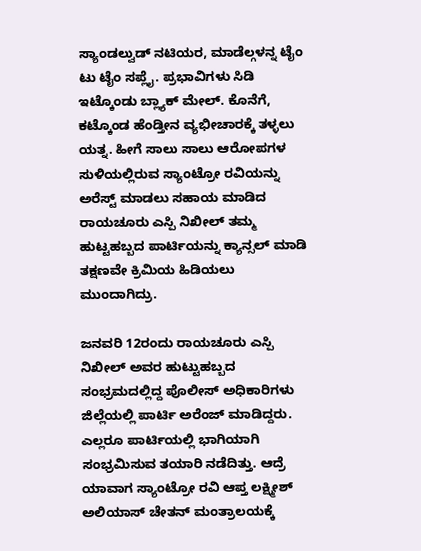ಸ್ಯಾಂಡಲ್ವುಡ್ ನಟಿಯರ, ಮಾಡೆಲ್ಗಳನ್ನ ಟೈಂ ಟು ಟೈಂ ಸಪ್ಲೈ. ಪ್ರಭಾವಿಗಳು ಸಿಡಿ ಇಟ್ಕೊಂಡು ಬ್ಲ್ಯಾಕ್ ಮೇಲ್. ಕೊನೆಗೆ, ಕಟ್ಕೊಂಡ ಹೆಂಡ್ತೀನ ವ್ಯಭೀಚಾರಕ್ಕೆ ತಳ್ಳಲು ಯತ್ನ. ಹೀಗೆ ಸಾಲು ಸಾಲು ಆರೋಪಗಳ ಸುಳಿಯಲ್ಲಿರುವ ಸ್ಯಾಂಟ್ರೋ ರವಿಯನ್ನು ಅರೆಸ್ಟ್ ಮಾಡಲು ಸಹಾಯ ಮಾಡಿದ ರಾಯಚೂರು ಎಸ್ಪಿ ನಿಖೀಲ್ ತಮ್ಮ ಹುಟ್ಟಹಬ್ಬದ ಪಾರ್ಟಿಯನ್ನು ಕ್ಯಾನ್ಸಲ್ ಮಾಡಿ ತಕ್ಷಣವೇ ಕ್ರಿಮಿಯ ಹಿಡಿಯಲು ಮುಂದಾಗಿದ್ರು.

ಜನವರಿ 12ರಂದು ರಾಯಚೂರು ಎಸ್ಪಿ ನಿಖೀಲ್ ಅವರ ಹುಟ್ಟುಹಬ್ಬದ ಸಂಭ್ರಮದಲ್ಲಿದ್ದ ಪೊಲೀಸ್ ಅಧಿಕಾರಿಗಳು ಜಿಲ್ಲೆಯಲ್ಲಿ ಪಾರ್ಟಿ ಅರೆಂಜ್ ಮಾಡಿದ್ದರು. ಎಲ್ಲರೂ ಪಾರ್ಟಿಯಲ್ಲಿ ಭಾಗಿಯಾಗಿ ಸಂಭ್ರಮಿಸುವ ತಯಾರಿ ನಡೆದಿತ್ತು. ಆದ್ರೆ ಯಾವಾಗ ಸ್ಯಾಂಟ್ರೋ ರವಿ ಆಪ್ತ ಲಕ್ಷ್ಮೀಶ್ ಅಲಿಯಾಸ್ ಚೇತನ್ ಮಂತ್ರಾಲಯಕ್ಕೆ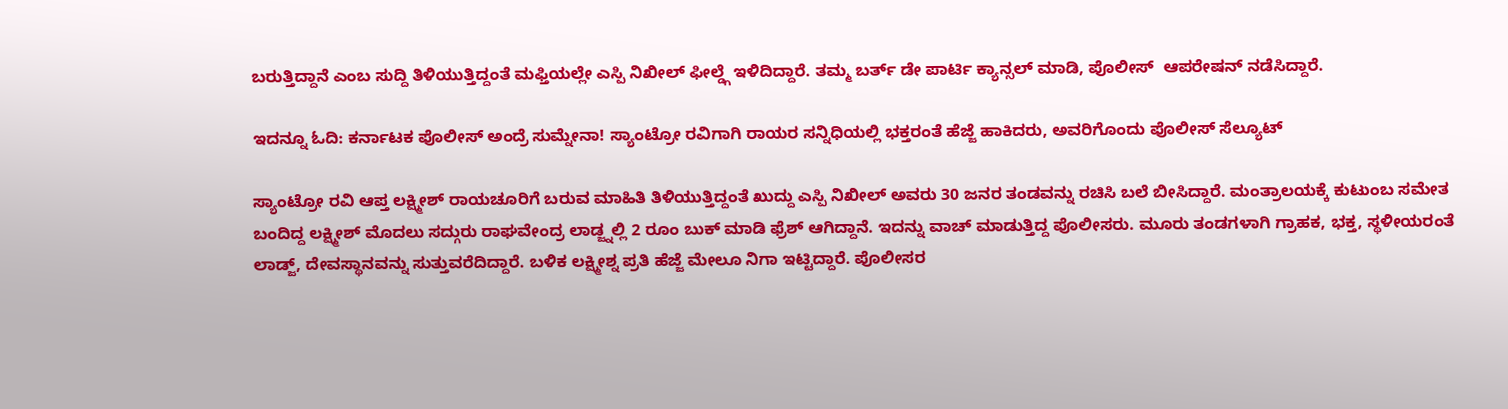ಬರುತ್ತಿದ್ದಾನೆ ಎಂಬ ಸುದ್ದಿ ತಿಳಿಯುತ್ತಿದ್ದಂತೆ ಮಫ್ತಿಯಲ್ಲೇ ಎಸ್ಪಿ ನಿಖೀಲ್ ಫೀಲ್ಡ್ಗೆ ಇಳಿದಿದ್ದಾರೆ. ತಮ್ಮ ಬರ್ತ್ ಡೇ ಪಾರ್ಟಿ ಕ್ಯಾನ್ಸಲ್ ಮಾಡಿ, ಪೊಲೀಸ್  ಆಪರೇಷನ್ ನಡೆಸಿದ್ದಾರೆ.

ಇದನ್ನೂ ಓದಿ: ಕರ್ನಾಟಕ ಪೊಲೀಸ್ ಅಂದ್ರೆ ಸುಮ್ನೇನಾ! ಸ್ಯಾಂಟ್ರೋ ರವಿಗಾಗಿ ರಾಯರ ಸನ್ನಿಧಿಯಲ್ಲಿ ಭಕ್ತರಂತೆ ಹೆಜ್ಜೆ ಹಾಕಿದರು, ಅವರಿಗೊಂದು ಪೊಲೀಸ್ ಸೆಲ್ಯೂಟ್

ಸ್ಯಾಂಟ್ರೋ ರವಿ ಆಪ್ತ ಲಕ್ಷ್ಮೀಶ್ ರಾಯಚೂರಿಗೆ ಬರುವ ಮಾಹಿತಿ ತಿಳಿಯುತ್ತಿದ್ದಂತೆ ಖುದ್ದು ಎಸ್ಪಿ ನಿಖೀಲ್ ಅವರು 30 ಜನರ ತಂಡವನ್ನು ರಚಿಸಿ ಬಲೆ ಬೀಸಿದ್ದಾರೆ. ಮಂತ್ರಾಲಯಕ್ಕೆ ಕುಟುಂಬ ಸಮೇತ ಬಂದಿದ್ದ ಲಕ್ಷ್ಮೀಶ್ ಮೊದಲು ಸದ್ಗುರು ರಾಘವೇಂದ್ರ ಲಾಡ್ಜ್ನಲ್ಲಿ 2 ರೂಂ ಬುಕ್ ಮಾಡಿ ಫ್ರೆಶ್ ಆಗಿದ್ದಾನೆ. ಇದನ್ನು ವಾಚ್ ಮಾಡುತ್ತಿದ್ದ ಪೊಲೀಸರು. ಮೂರು ತಂಡಗಳಾಗಿ ಗ್ರಾಹಕ, ಭಕ್ತ, ಸ್ಥಳೀಯರಂತೆ ಲಾಡ್ಜ್, ದೇವಸ್ಥಾನವನ್ನು ಸುತ್ತುವರೆದಿದ್ದಾರೆ. ಬಳಿಕ ಲಕ್ಷ್ಮೀಶ್ನ ಪ್ರತಿ ಹೆಜ್ಜೆ ಮೇಲೂ ನಿಗಾ ಇಟ್ಟಿದ್ದಾರೆ. ಪೊಲೀಸರ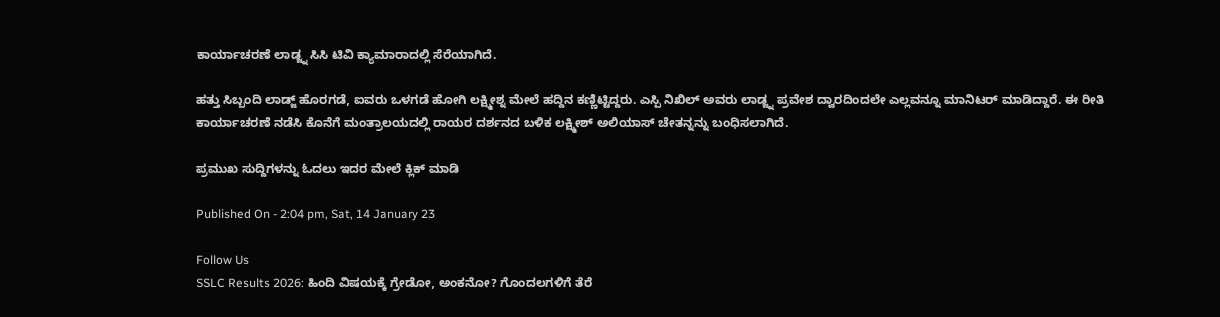ಕಾರ್ಯಾಚರಣೆ ಲಾಡ್ಜ್ನ ಸಿಸಿ ಟಿವಿ ಕ್ಯಾಮಾರಾದಲ್ಲಿ ಸೆರೆಯಾಗಿದೆ.

ಹತ್ತು ಸಿಬ್ಬಂದಿ ಲಾಡ್ಜ್ ಹೊರಗಡೆ, ಐವರು ಒಳಗಡೆ ಹೋಗಿ ಲಕ್ಷ್ಮೀಶ್ನ ಮೇಲೆ ಹದ್ದಿನ ಕಣ್ಣಿಟ್ಟಿದ್ದರು. ಎಸ್ಪಿ ನಿಖಿಲ್ ಅವರು ಲಾಡ್ಜ್ನ ಪ್ರವೇಶ ದ್ವಾರದಿಂದಲೇ ಎಲ್ಲವನ್ನೂ ಮಾನಿಟರ್ ಮಾಡಿದ್ದಾರೆ. ಈ ರೀತಿ ಕಾರ್ಯಾಚರಣೆ ನಡೆಸಿ ಕೊನೆಗೆ ಮಂತ್ರಾಲಯದಲ್ಲಿ ರಾಯರ ದರ್ಶನದ ಬಳಿಕ ಲಕ್ಷ್ಮೀಶ್ ಅಲಿಯಾಸ್ ಚೇತನ್ನನ್ನು ಬಂಧಿಸಲಾಗಿದೆ.

ಪ್ರಮುಖ ಸುದ್ದಿಗಳನ್ನು ಓದಲು ಇದರ ಮೇಲೆ ಕ್ಲಿಕ್ ಮಾಡಿ

Published On - 2:04 pm, Sat, 14 January 23

Follow Us
SSLC Results 2026: ಹಿಂದಿ ವಿಷಯಕ್ಕೆ ಗ್ರೇಡೋ, ಅಂಕನೋ? ಗೊಂದಲಗಳಿಗೆ ತೆರೆ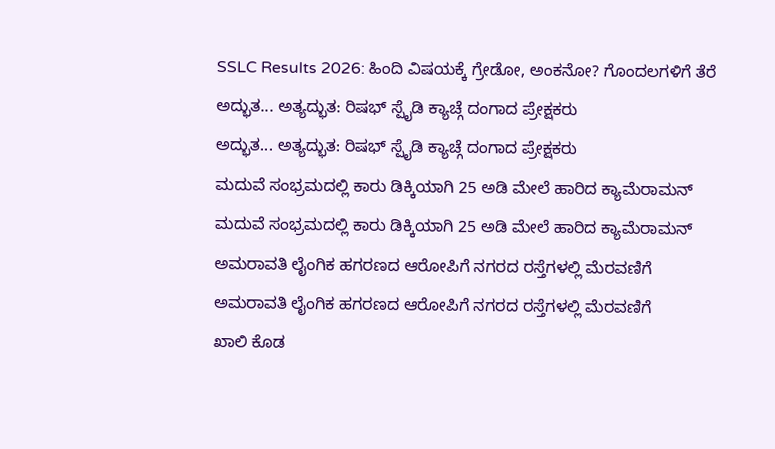SSLC Results 2026: ಹಿಂದಿ ವಿಷಯಕ್ಕೆ ಗ್ರೇಡೋ, ಅಂಕನೋ? ಗೊಂದಲಗಳಿಗೆ ತೆರೆ
ಅದ್ಭುತ... ಅತ್ಯದ್ಭುತ: ರಿಷಭ್ ಸ್ಪೈಡಿ ಕ್ಯಾಚ್ಗೆ ದಂಗಾದ ಪ್ರೇಕ್ಷಕರು
ಅದ್ಭುತ... ಅತ್ಯದ್ಭುತ: ರಿಷಭ್ ಸ್ಪೈಡಿ ಕ್ಯಾಚ್ಗೆ ದಂಗಾದ ಪ್ರೇಕ್ಷಕರು
ಮದುವೆ ಸಂಭ್ರಮದಲ್ಲಿ ಕಾರು ಡಿಕ್ಕಿಯಾಗಿ 25 ಅಡಿ ಮೇಲೆ ಹಾರಿದ ಕ್ಯಾಮೆರಾಮನ್
ಮದುವೆ ಸಂಭ್ರಮದಲ್ಲಿ ಕಾರು ಡಿಕ್ಕಿಯಾಗಿ 25 ಅಡಿ ಮೇಲೆ ಹಾರಿದ ಕ್ಯಾಮೆರಾಮನ್
ಅಮರಾವತಿ ಲೈಂಗಿಕ ಹಗರಣದ ಆರೋಪಿಗೆ ನಗರದ ರಸ್ತೆಗಳಲ್ಲಿ ಮೆರವಣಿಗೆ
ಅಮರಾವತಿ ಲೈಂಗಿಕ ಹಗರಣದ ಆರೋಪಿಗೆ ನಗರದ ರಸ್ತೆಗಳಲ್ಲಿ ಮೆರವಣಿಗೆ
ಖಾಲಿ ಕೊಡ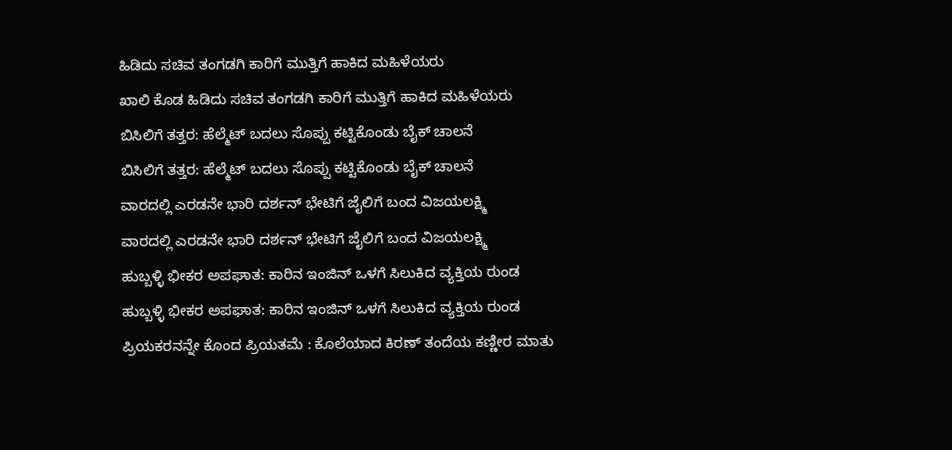ಹಿಡಿದು ಸಚಿವ ತಂಗಡಗಿ ಕಾರಿಗೆ ಮುತ್ತಿಗೆ ಹಾಕಿದ ಮಹಿಳೆಯರು
ಖಾಲಿ ಕೊಡ ಹಿಡಿದು ಸಚಿವ ತಂಗಡಗಿ ಕಾರಿಗೆ ಮುತ್ತಿಗೆ ಹಾಕಿದ ಮಹಿಳೆಯರು
ಬಿಸಿಲಿಗೆ ತತ್ತರ: ಹೆಲ್ಮೆಟ್ ಬದಲು ಸೊಪ್ಪು ಕಟ್ಟಿಕೊಂಡು ಬೈಕ್ ಚಾಲನೆ
ಬಿಸಿಲಿಗೆ ತತ್ತರ: ಹೆಲ್ಮೆಟ್ ಬದಲು ಸೊಪ್ಪು ಕಟ್ಟಿಕೊಂಡು ಬೈಕ್ ಚಾಲನೆ
ವಾರದಲ್ಲಿ ಎರಡನೇ ಭಾರಿ ದರ್ಶನ್ ಭೇಟಿಗೆ ಜೈಲಿಗೆ ಬಂದ ವಿಜಯಲಕ್ಷ್ಮಿ
ವಾರದಲ್ಲಿ ಎರಡನೇ ಭಾರಿ ದರ್ಶನ್ ಭೇಟಿಗೆ ಜೈಲಿಗೆ ಬಂದ ವಿಜಯಲಕ್ಷ್ಮಿ
ಹುಬ್ಬಳ್ಳಿ ಭೀಕರ ಅಪಘಾತ: ಕಾರಿನ ಇಂಜಿನ್ ಒಳಗೆ ಸಿಲುಕಿದ ವ್ಯಕ್ತಿಯ ರುಂಡ
ಹುಬ್ಬಳ್ಳಿ ಭೀಕರ ಅಪಘಾತ: ಕಾರಿನ ಇಂಜಿನ್ ಒಳಗೆ ಸಿಲುಕಿದ ವ್ಯಕ್ತಿಯ ರುಂಡ
ಪ್ರಿಯಕರನನ್ನೇ ಕೊಂದ ಪ್ರಿಯತಮೆ : ಕೊಲೆಯಾದ ಕಿರಣ್ ತಂದೆಯ ಕಣ್ಣೀರ ಮಾತು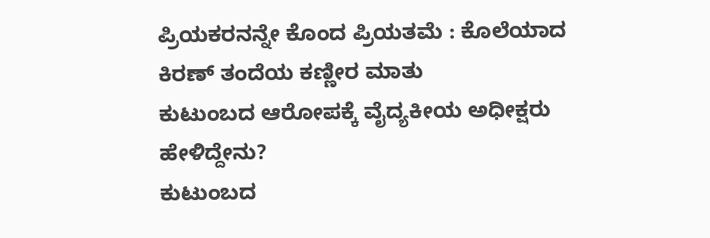ಪ್ರಿಯಕರನನ್ನೇ ಕೊಂದ ಪ್ರಿಯತಮೆ : ಕೊಲೆಯಾದ ಕಿರಣ್ ತಂದೆಯ ಕಣ್ಣೀರ ಮಾತು
ಕುಟುಂಬದ ಆರೋಪಕ್ಕೆ ವೈದ್ಯಕೀಯ ಅಧೀಕ್ಷರು ಹೇಳಿದ್ದೇನು?
ಕುಟುಂಬದ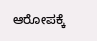ಆರೋಪಕ್ಕೆ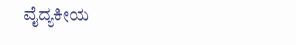ವೈದ್ಯಕೀಯ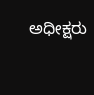ಅಧೀಕ್ಷರು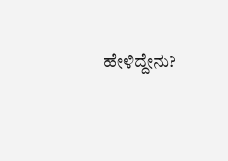ಹೇಳಿದ್ದೇನು?